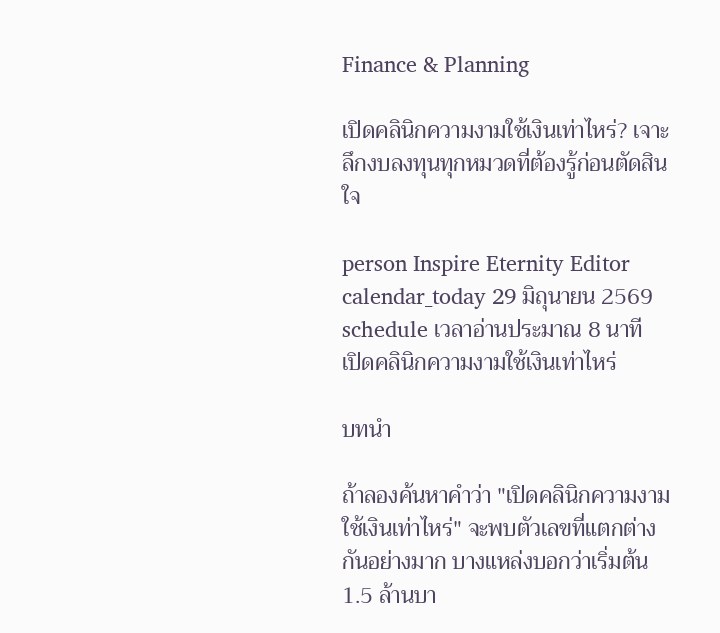Finance & Planning

เปิดคลินิกความงามใช้เงินเท่าไหร่? เจาะลึกงบลงทุนทุกหมวดที่ต้องรู้ก่อนตัดสินใจ

person Inspire Eternity Editor
calendar_today 29 มิถุนายน 2569
schedule เวลาอ่านประมาณ 8 นาที
เปิดคลินิกความงามใช้เงินเท่าไหร่

บทนำ

ถ้าลองค้นหาคำว่า "เปิดคลินิกความงามใช้เงินเท่าไหร่" จะพบตัวเลขที่แตกต่างกันอย่างมาก บางแหล่งบอกว่าเริ่มต้น 1.5 ล้านบา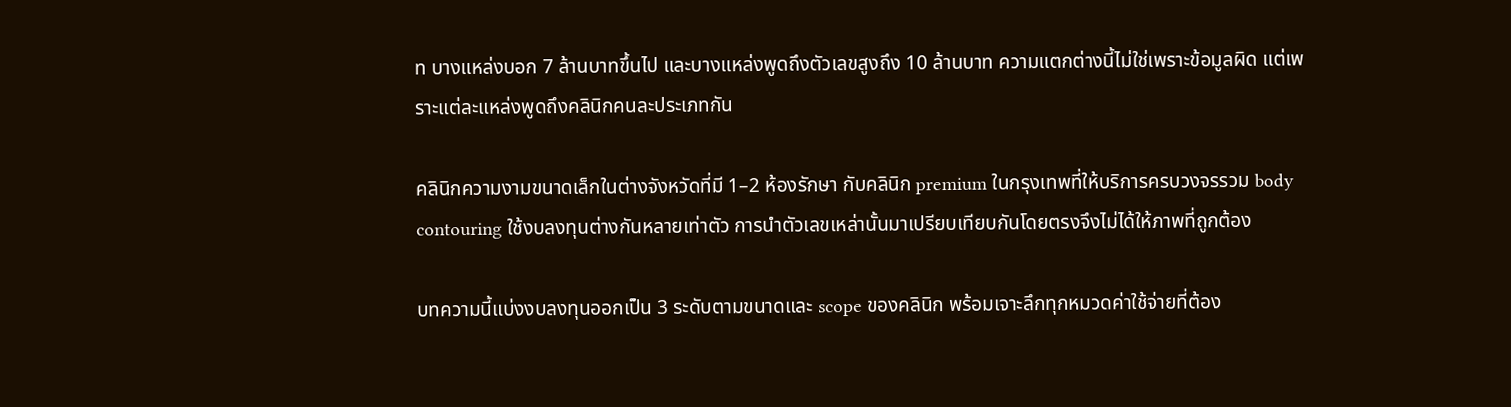ท บางแหล่งบอก 7 ล้านบาทขึ้นไป และบางแหล่งพูดถึงตัวเลขสูงถึง 10 ล้านบาท ความแตกต่างนี้ไม่ใช่เพราะข้อมูลผิด แต่เพราะแต่ละแหล่งพูดถึงคลินิกคนละประเภทกัน

คลินิกความงามขนาดเล็กในต่างจังหวัดที่มี 1–2 ห้องรักษา กับคลินิก premium ในกรุงเทพที่ให้บริการครบวงจรรวม body contouring ใช้งบลงทุนต่างกันหลายเท่าตัว การนำตัวเลขเหล่านั้นมาเปรียบเทียบกันโดยตรงจึงไม่ได้ให้ภาพที่ถูกต้อง

บทความนี้แบ่งงบลงทุนออกเป็น 3 ระดับตามขนาดและ scope ของคลินิก พร้อมเจาะลึกทุกหมวดค่าใช้จ่ายที่ต้อง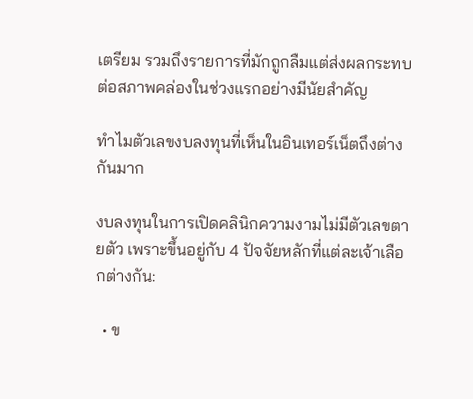เตรียม รวมถึงรายการที่มักถูกลืมแต่ส่งผลกระทบต่อสภาพคล่องในช่วงแรกอย่างมีนัยสำคัญ

ทำไมตัวเลขงบลงทุนที่เห็นในอินเทอร์เน็ตถึงต่างกันมาก

งบลงทุนในการเปิดคลินิกความงามไม่มีตัวเลขตายตัว เพราะขึ้นอยู่กับ 4 ปัจจัยหลักที่แต่ละเจ้าเลือกต่างกัน:

  • ข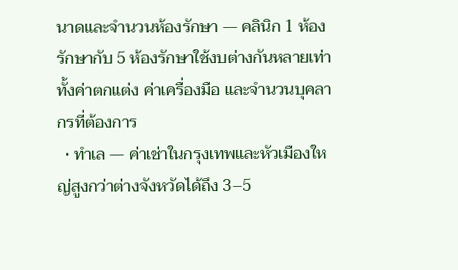นาดและจำนวนห้องรักษา — คลินิก 1 ห้องรักษากับ 5 ห้องรักษาใช้งบต่างกันหลายเท่า ทั้งค่าตกแต่ง ค่าเครื่องมือ และจำนวนบุคลากรที่ต้องการ
  • ทำเล — ค่าเช่าในกรุงเทพและหัวเมืองใหญ่สูงกว่าต่างจังหวัดได้ถึง 3–5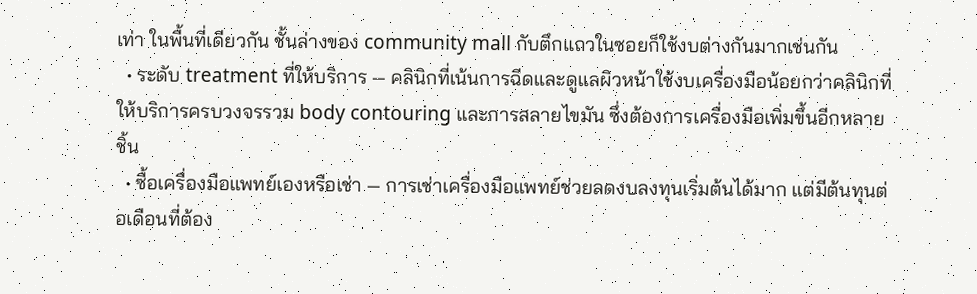เท่า ในพื้นที่เดียวกัน ชั้นล่างของ community mall กับตึกแถวในซอยก็ใช้งบต่างกันมากเช่นกัน
  • ระดับ treatment ที่ให้บริการ — คลินิกที่เน้นการฉีดและดูแลผิวหน้าใช้งบเครื่องมือน้อยกว่าคลินิกที่ให้บริการครบวงจรรวม body contouring และการสลายไขมัน ซึ่งต้องการเครื่องมือเพิ่มขึ้นอีกหลายชิ้น
  • ซื้อเครื่องมือแพทย์เองหรือเช่า — การเช่าเครื่องมือแพทย์ช่วยลดงบลงทุนเริ่มต้นได้มาก แต่มีต้นทุนต่อเดือนที่ต้อง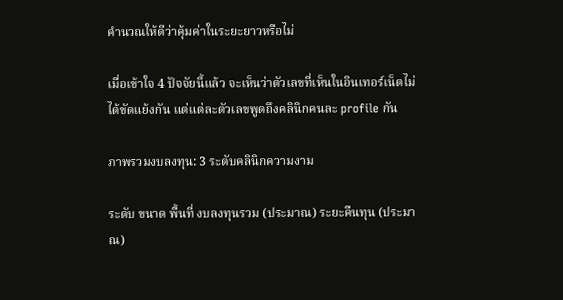คำนวณให้ดีว่าคุ้มค่าในระยะยาวหรือไม่

เมื่อเข้าใจ 4 ปัจจัยนี้แล้ว จะเห็นว่าตัวเลขที่เห็นในอินเทอร์เน็ตไม่ได้ขัดแย้งกัน แต่แต่ละตัวเลขพูดถึงคลินิกคนละ profile กัน

ภาพรวมงบลงทุน: 3 ระดับคลินิกความงาม

ระดับ ขนาด พื้นที่ งบลงทุนรวม (ประมาณ) ระยะคืนทุน (ประมาณ)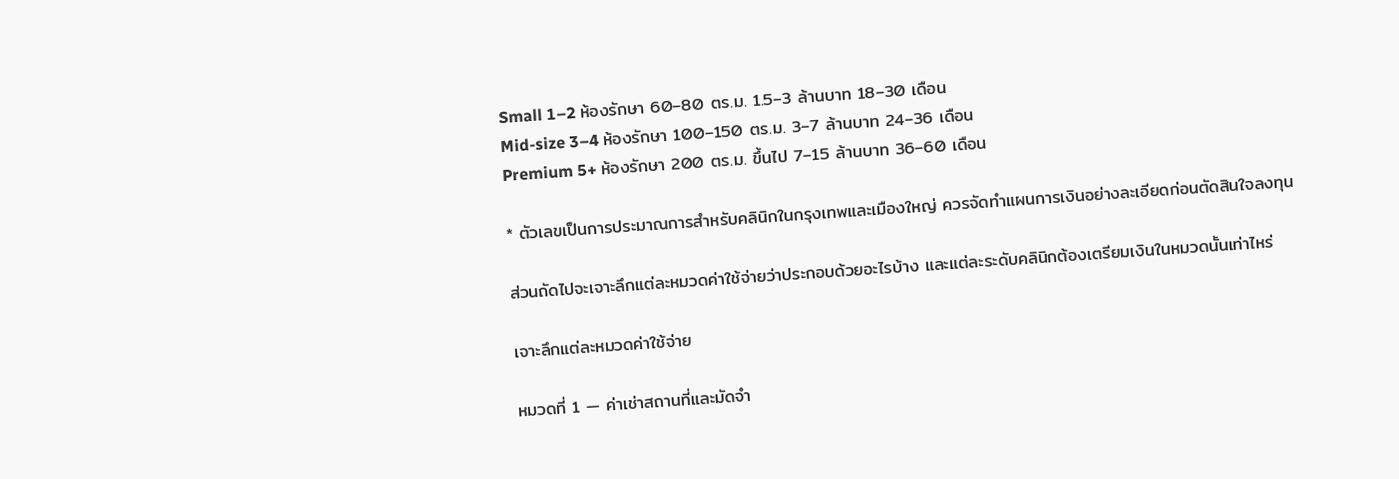Small 1–2 ห้องรักษา 60–80 ตร.ม. 1.5–3 ล้านบาท 18–30 เดือน
Mid-size 3–4 ห้องรักษา 100–150 ตร.ม. 3–7 ล้านบาท 24–36 เดือน
Premium 5+ ห้องรักษา 200 ตร.ม. ขึ้นไป 7–15 ล้านบาท 36–60 เดือน

* ตัวเลขเป็นการประมาณการสำหรับคลินิกในกรุงเทพและเมืองใหญ่ ควรจัดทำแผนการเงินอย่างละเอียดก่อนตัดสินใจลงทุน

ส่วนถัดไปจะเจาะลึกแต่ละหมวดค่าใช้จ่ายว่าประกอบด้วยอะไรบ้าง และแต่ละระดับคลินิกต้องเตรียมเงินในหมวดนั้นเท่าไหร่

เจาะลึกแต่ละหมวดค่าใช้จ่าย

หมวดที่ 1 — ค่าเช่าสถานที่และมัดจำ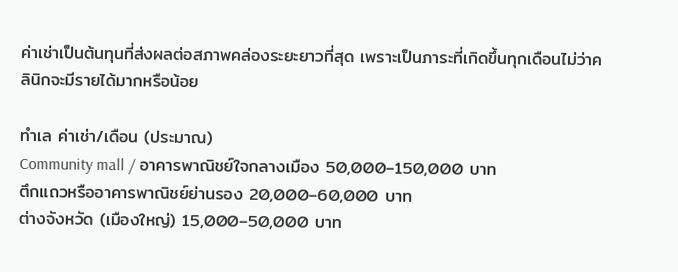ค่าเช่าเป็นต้นทุนที่ส่งผลต่อสภาพคล่องระยะยาวที่สุด เพราะเป็นภาระที่เกิดขึ้นทุกเดือนไม่ว่าคลินิกจะมีรายได้มากหรือน้อย

ทำเล ค่าเช่า/เดือน (ประมาณ)
Community mall / อาคารพาณิชย์ใจกลางเมือง 50,000–150,000 บาท
ตึกแถวหรืออาคารพาณิชย์ย่านรอง 20,000–60,000 บาท
ต่างจังหวัด (เมืองใหญ่) 15,000–50,000 บาท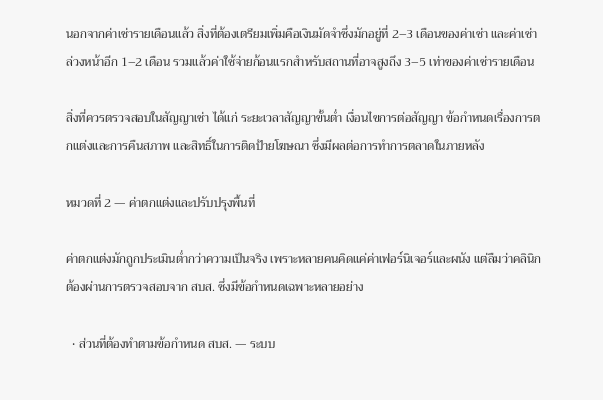นอกจากค่าเช่ารายเดือนแล้ว สิ่งที่ต้องเตรียมเพิ่มคือเงินมัดจำซึ่งมักอยู่ที่ 2–3 เดือนของค่าเช่า และค่าเช่าล่วงหน้าอีก 1–2 เดือน รวมแล้วค่าใช้จ่ายก้อนแรกสำหรับสถานที่อาจสูงถึง 3–5 เท่าของค่าเช่ารายเดือน

สิ่งที่ควรตรวจสอบในสัญญาเช่า ได้แก่ ระยะเวลาสัญญาขั้นต่ำ เงื่อนไขการต่อสัญญา ข้อกำหนดเรื่องการตกแต่งและการคืนสภาพ และสิทธิ์ในการติดป้ายโฆษณา ซึ่งมีผลต่อการทำการตลาดในภายหลัง

หมวดที่ 2 — ค่าตกแต่งและปรับปรุงพื้นที่

ค่าตกแต่งมักถูกประเมินต่ำกว่าความเป็นจริง เพราะหลายคนคิดแค่ค่าเฟอร์นิเจอร์และผนัง แต่ลืมว่าคลินิกต้องผ่านการตรวจสอบจาก สบส. ซึ่งมีข้อกำหนดเฉพาะหลายอย่าง

  • ส่วนที่ต้องทำตามข้อกำหนด สบส. — ระบบ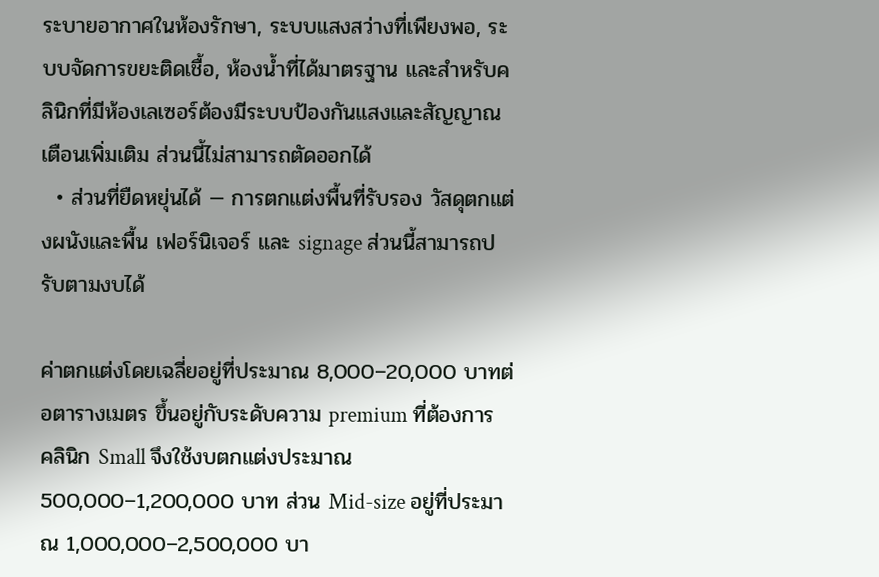ระบายอากาศในห้องรักษา, ระบบแสงสว่างที่เพียงพอ, ระบบจัดการขยะติดเชื้อ, ห้องน้ำที่ได้มาตรฐาน และสำหรับคลินิกที่มีห้องเลเซอร์ต้องมีระบบป้องกันแสงและสัญญาณเตือนเพิ่มเติม ส่วนนี้ไม่สามารถตัดออกได้
  • ส่วนที่ยืดหยุ่นได้ — การตกแต่งพื้นที่รับรอง วัสดุตกแต่งผนังและพื้น เฟอร์นิเจอร์ และ signage ส่วนนี้สามารถปรับตามงบได้

ค่าตกแต่งโดยเฉลี่ยอยู่ที่ประมาณ 8,000–20,000 บาทต่อตารางเมตร ขึ้นอยู่กับระดับความ premium ที่ต้องการ คลินิก Small จึงใช้งบตกแต่งประมาณ 500,000–1,200,000 บาท ส่วน Mid-size อยู่ที่ประมาณ 1,000,000–2,500,000 บา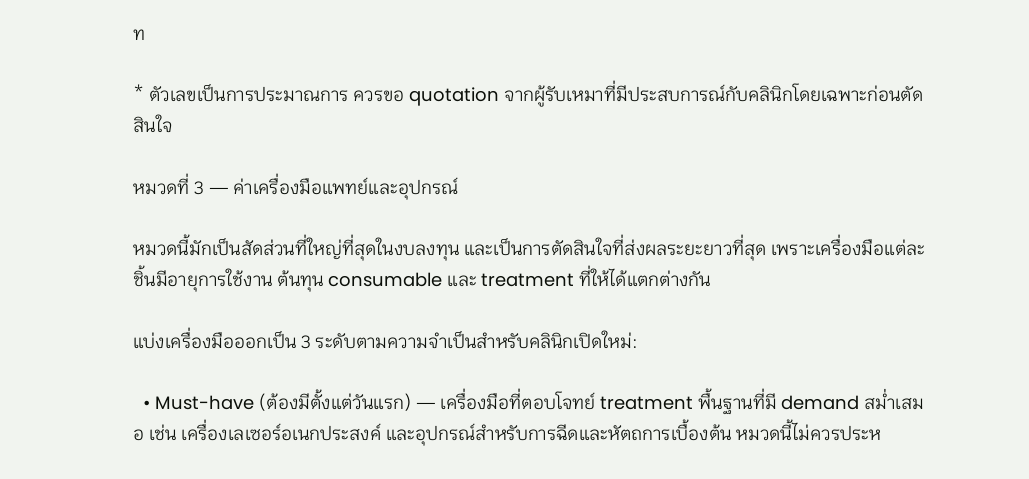ท

* ตัวเลขเป็นการประมาณการ ควรขอ quotation จากผู้รับเหมาที่มีประสบการณ์กับคลินิกโดยเฉพาะก่อนตัดสินใจ

หมวดที่ 3 — ค่าเครื่องมือแพทย์และอุปกรณ์

หมวดนี้มักเป็นสัดส่วนที่ใหญ่ที่สุดในงบลงทุน และเป็นการตัดสินใจที่ส่งผลระยะยาวที่สุด เพราะเครื่องมือแต่ละชิ้นมีอายุการใช้งาน ต้นทุน consumable และ treatment ที่ให้ได้แตกต่างกัน

แบ่งเครื่องมือออกเป็น 3 ระดับตามความจำเป็นสำหรับคลินิกเปิดใหม่:

  • Must-have (ต้องมีตั้งแต่วันแรก) — เครื่องมือที่ตอบโจทย์ treatment พื้นฐานที่มี demand สม่ำเสมอ เช่น เครื่องเลเซอร์อเนกประสงค์ และอุปกรณ์สำหรับการฉีดและหัตถการเบื้องต้น หมวดนี้ไม่ควรประห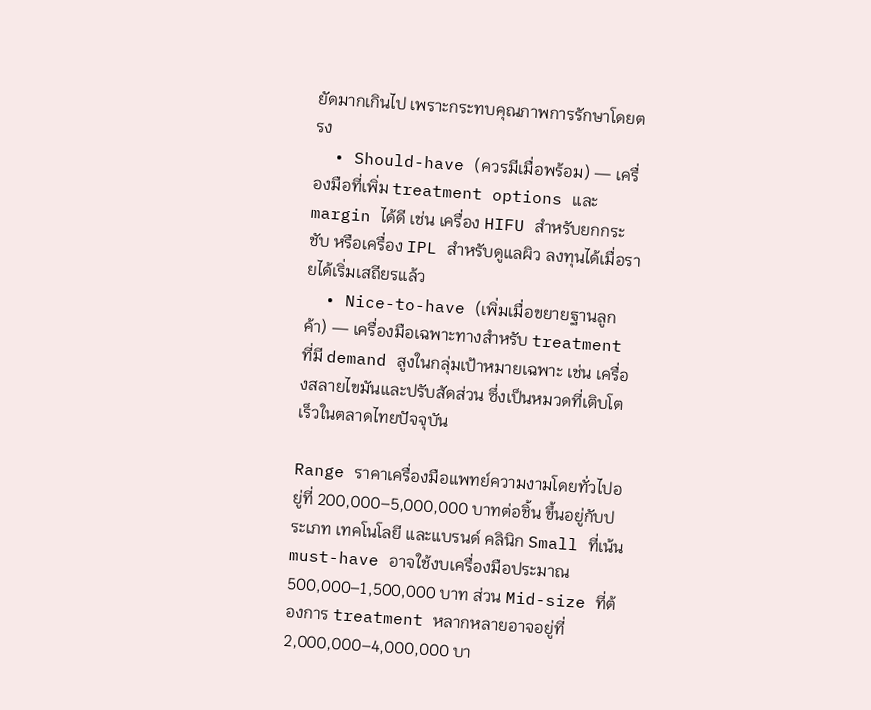ยัดมากเกินไป เพราะกระทบคุณภาพการรักษาโดยตรง
  • Should-have (ควรมีเมื่อพร้อม) — เครื่องมือที่เพิ่ม treatment options และ margin ได้ดี เช่น เครื่อง HIFU สำหรับยกกระชับ หรือเครื่อง IPL สำหรับดูแลผิว ลงทุนได้เมื่อรายได้เริ่มเสถียรแล้ว
  • Nice-to-have (เพิ่มเมื่อขยายฐานลูกค้า) — เครื่องมือเฉพาะทางสำหรับ treatment ที่มี demand สูงในกลุ่มเป้าหมายเฉพาะ เช่น เครื่องสลายไขมันและปรับสัดส่วน ซึ่งเป็นหมวดที่เติบโตเร็วในตลาดไทยปัจจุบัน

Range ราคาเครื่องมือแพทย์ความงามโดยทั่วไปอยู่ที่ 200,000–5,000,000 บาทต่อชิ้น ขึ้นอยู่กับประเภท เทคโนโลยี และแบรนด์ คลินิก Small ที่เน้น must-have อาจใช้งบเครื่องมือประมาณ 500,000–1,500,000 บาท ส่วน Mid-size ที่ต้องการ treatment หลากหลายอาจอยู่ที่ 2,000,000–4,000,000 บา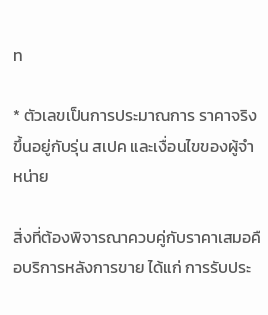ท

* ตัวเลขเป็นการประมาณการ ราคาจริงขึ้นอยู่กับรุ่น สเปค และเงื่อนไขของผู้จำหน่าย

สิ่งที่ต้องพิจารณาควบคู่กับราคาเสมอคือบริการหลังการขาย ได้แก่ การรับประ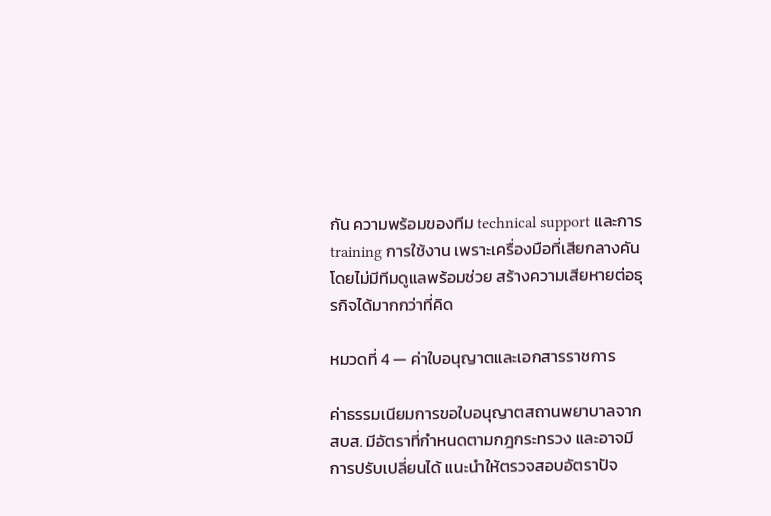กัน ความพร้อมของทีม technical support และการ training การใช้งาน เพราะเครื่องมือที่เสียกลางคันโดยไม่มีทีมดูแลพร้อมช่วย สร้างความเสียหายต่อธุรกิจได้มากกว่าที่คิด

หมวดที่ 4 — ค่าใบอนุญาตและเอกสารราชการ

ค่าธรรมเนียมการขอใบอนุญาตสถานพยาบาลจาก สบส. มีอัตราที่กำหนดตามกฎกระทรวง และอาจมีการปรับเปลี่ยนได้ แนะนำให้ตรวจสอบอัตราปัจ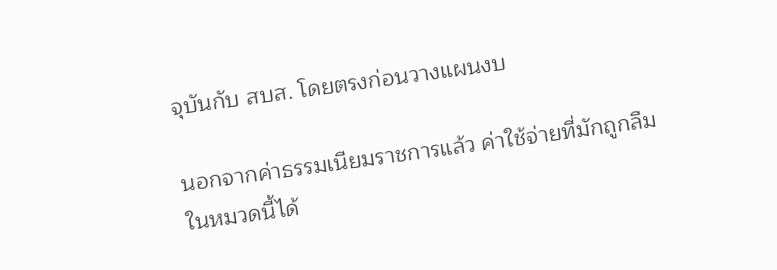จุบันกับ สบส. โดยตรงก่อนวางแผนงบ

นอกจากค่าธรรมเนียมราชการแล้ว ค่าใช้จ่ายที่มักถูกลืมในหมวดนี้ได้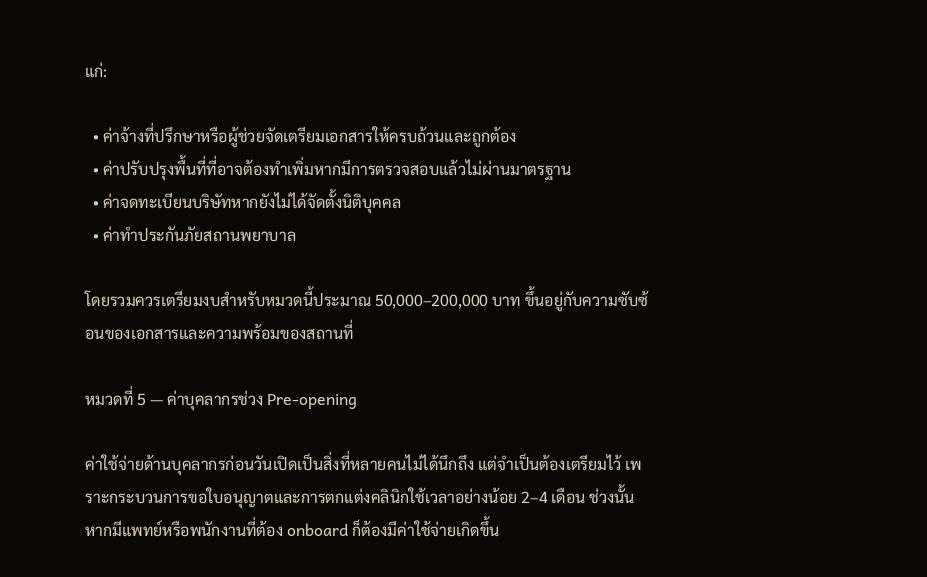แก่:

  • ค่าจ้างที่ปรึกษาหรือผู้ช่วยจัดเตรียมเอกสารให้ครบถ้วนและถูกต้อง
  • ค่าปรับปรุงพื้นที่ที่อาจต้องทำเพิ่มหากมีการตรวจสอบแล้วไม่ผ่านมาตรฐาน
  • ค่าจดทะเบียนบริษัทหากยังไม่ได้จัดตั้งนิติบุคคล
  • ค่าทำประกันภัยสถานพยาบาล

โดยรวมควรเตรียมงบสำหรับหมวดนี้ประมาณ 50,000–200,000 บาท ขึ้นอยู่กับความซับซ้อนของเอกสารและความพร้อมของสถานที่

หมวดที่ 5 — ค่าบุคลากรช่วง Pre-opening

ค่าใช้จ่ายด้านบุคลากรก่อนวันเปิดเป็นสิ่งที่หลายคนไม่ได้นึกถึง แต่จำเป็นต้องเตรียมไว้ เพราะกระบวนการขอใบอนุญาตและการตกแต่งคลินิกใช้เวลาอย่างน้อย 2–4 เดือน ช่วงนั้นหากมีแพทย์หรือพนักงานที่ต้อง onboard ก็ต้องมีค่าใช้จ่ายเกิดขึ้น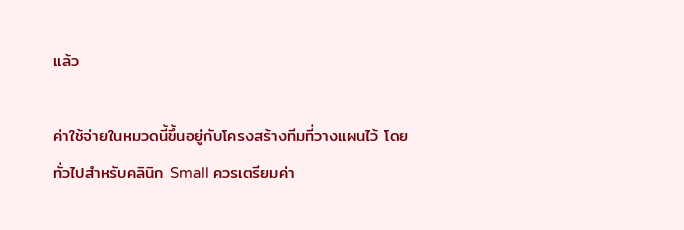แล้ว

ค่าใช้จ่ายในหมวดนี้ขึ้นอยู่กับโครงสร้างทีมที่วางแผนไว้ โดยทั่วไปสำหรับคลินิก Small ควรเตรียมค่า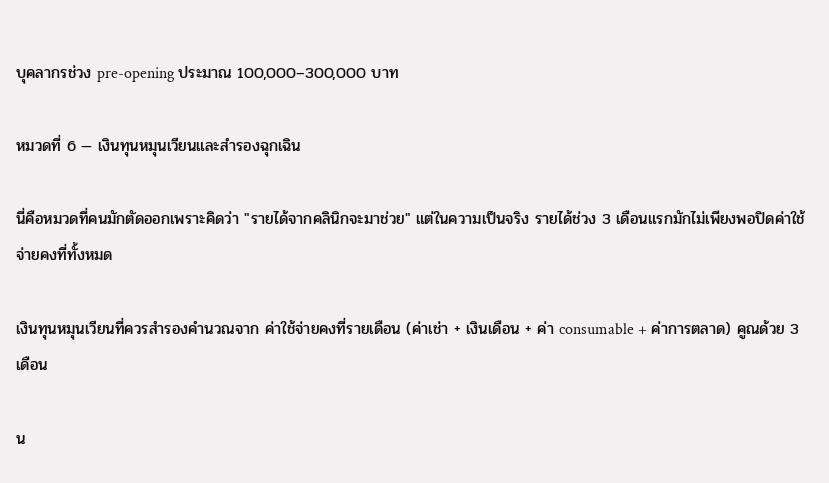บุคลากรช่วง pre-opening ประมาณ 100,000–300,000 บาท

หมวดที่ 6 — เงินทุนหมุนเวียนและสำรองฉุกเฉิน

นี่คือหมวดที่คนมักตัดออกเพราะคิดว่า "รายได้จากคลินิกจะมาช่วย" แต่ในความเป็นจริง รายได้ช่วง 3 เดือนแรกมักไม่เพียงพอปิดค่าใช้จ่ายคงที่ทั้งหมด

เงินทุนหมุนเวียนที่ควรสำรองคำนวณจาก ค่าใช้จ่ายคงที่รายเดือน (ค่าเช่า + เงินเดือน + ค่า consumable + ค่าการตลาด) คูณด้วย 3 เดือน

น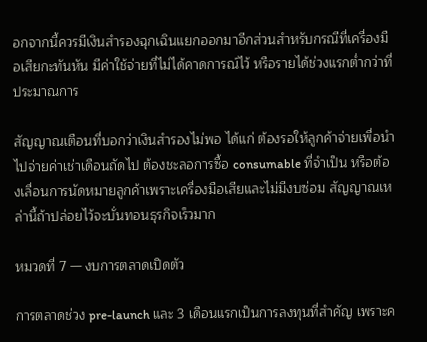อกจากนี้ควรมีเงินสำรองฉุกเฉินแยกออกมาอีกส่วนสำหรับกรณีที่เครื่องมือเสียกะทันหัน มีค่าใช้จ่ายที่ไม่ได้คาดการณ์ไว้ หรือรายได้ช่วงแรกต่ำกว่าที่ประมาณการ

สัญญาณเตือนที่บอกว่าเงินสำรองไม่พอ ได้แก่ ต้องรอให้ลูกค้าจ่ายเพื่อนำไปจ่ายค่าเช่าเดือนถัดไป ต้องชะลอการซื้อ consumable ที่จำเป็น หรือต้องเลื่อนการนัดหมายลูกค้าเพราะเครื่องมือเสียและไม่มีงบซ่อม สัญญาณเหล่านี้ถ้าปล่อยไว้จะบั่นทอนธุรกิจเร็วมาก

หมวดที่ 7 — งบการตลาดเปิดตัว

การตลาดช่วง pre-launch และ 3 เดือนแรกเป็นการลงทุนที่สำคัญ เพราะค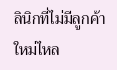ลินิกที่ไม่มีลูกค้าใหม่ไหล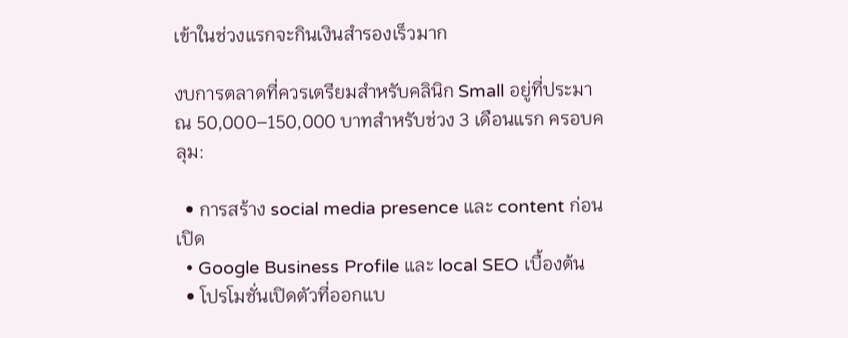เข้าในช่วงแรกจะกินเงินสำรองเร็วมาก

งบการตลาดที่ควรเตรียมสำหรับคลินิก Small อยู่ที่ประมาณ 50,000–150,000 บาทสำหรับช่วง 3 เดือนแรก ครอบคลุม:

  • การสร้าง social media presence และ content ก่อนเปิด
  • Google Business Profile และ local SEO เบื้องต้น
  • โปรโมชั่นเปิดตัวที่ออกแบ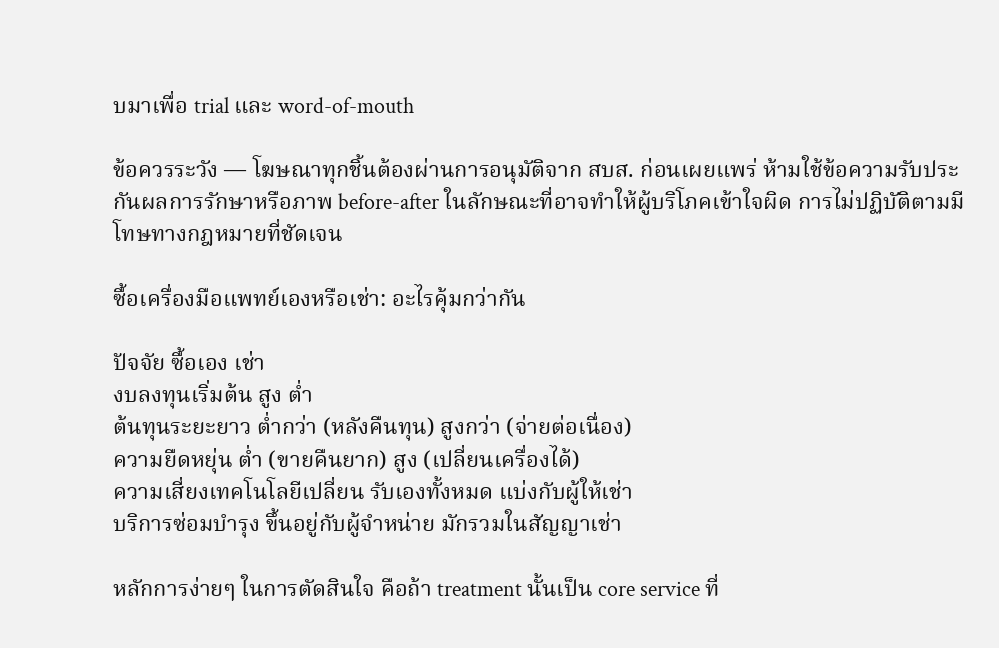บมาเพื่อ trial และ word-of-mouth

ข้อควรระวัง — โฆษณาทุกชิ้นต้องผ่านการอนุมัติจาก สบส. ก่อนเผยแพร่ ห้ามใช้ข้อความรับประกันผลการรักษาหรือภาพ before-after ในลักษณะที่อาจทำให้ผู้บริโภคเข้าใจผิด การไม่ปฏิบัติตามมีโทษทางกฎหมายที่ชัดเจน

ซื้อเครื่องมือแพทย์เองหรือเช่า: อะไรคุ้มกว่ากัน

ปัจจัย ซื้อเอง เช่า
งบลงทุนเริ่มต้น สูง ต่ำ
ต้นทุนระยะยาว ต่ำกว่า (หลังคืนทุน) สูงกว่า (จ่ายต่อเนื่อง)
ความยืดหยุ่น ต่ำ (ขายคืนยาก) สูง (เปลี่ยนเครื่องได้)
ความเสี่ยงเทคโนโลยีเปลี่ยน รับเองทั้งหมด แบ่งกับผู้ให้เช่า
บริการซ่อมบำรุง ขึ้นอยู่กับผู้จำหน่าย มักรวมในสัญญาเช่า

หลักการง่ายๆ ในการตัดสินใจ คือถ้า treatment นั้นเป็น core service ที่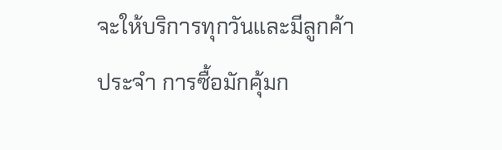จะให้บริการทุกวันและมีลูกค้าประจำ การซื้อมักคุ้มก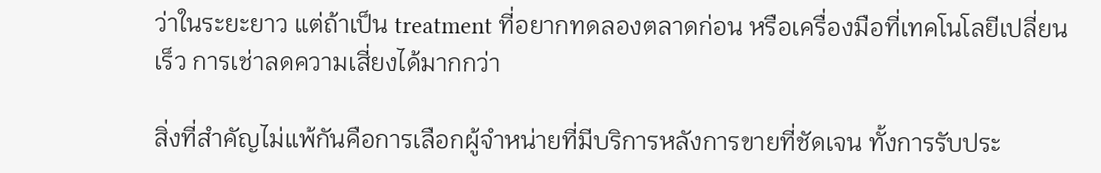ว่าในระยะยาว แต่ถ้าเป็น treatment ที่อยากทดลองตลาดก่อน หรือเครื่องมือที่เทคโนโลยีเปลี่ยนเร็ว การเช่าลดความเสี่ยงได้มากกว่า

สิ่งที่สำคัญไม่แพ้กันคือการเลือกผู้จำหน่ายที่มีบริการหลังการขายที่ชัดเจน ทั้งการรับประ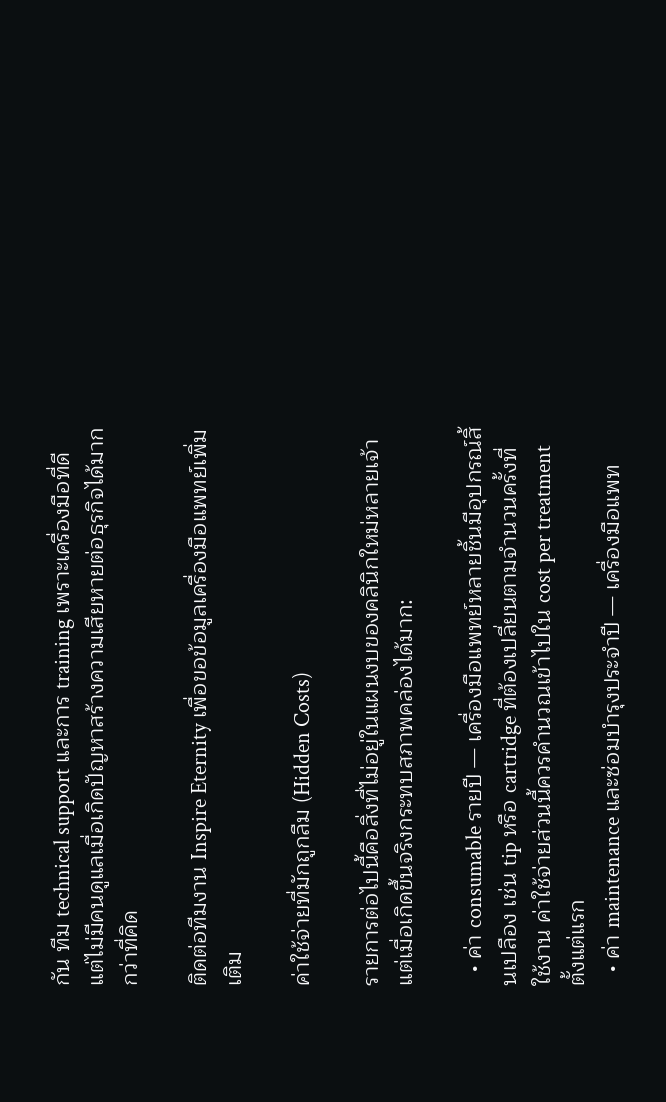กัน ทีม technical support และการ training เพราะเครื่องมือที่ดีแต่ไม่มีคนดูแลเมื่อเกิดปัญหาสร้างความเสียหายต่อธุรกิจได้มากกว่าที่คิด

ติดต่อทีมงาน Inspire Eternity เพื่อขอข้อมูลเครื่องมือแพทย์เพิ่มเติม

ค่าใช้จ่ายที่มักถูกลืม (Hidden Costs)

รายการต่อไปนี้คือสิ่งที่ไม่อยู่ในแผนงบของคลินิกใหม่หลายเจ้า แต่เมื่อเกิดขึ้นจริงกระทบสภาพคล่องได้มาก:

  • ค่า consumable รายปี — เครื่องมือแพทย์หลายชิ้นมีอุปกรณ์สิ้นเปลือง เช่น tip หรือ cartridge ที่ต้องเปลี่ยนตามจำนวนครั้งที่ใช้งาน ค่าใช้จ่ายส่วนนี้ควรคำนวณเข้าไปใน cost per treatment ตั้งแต่แรก
  • ค่า maintenance และซ่อมบำรุงประจำปี — เครื่องมือแพท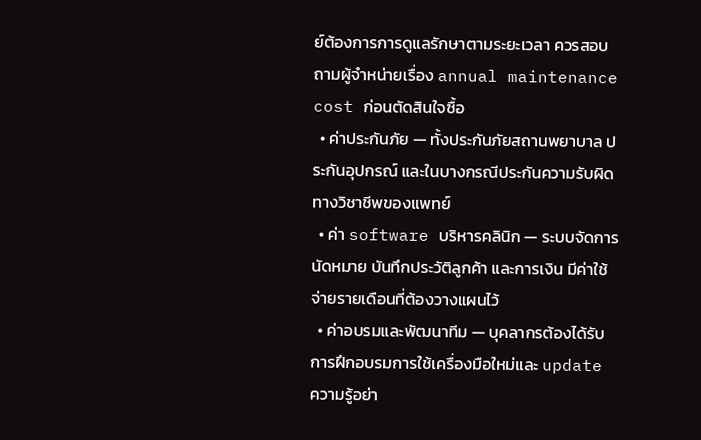ย์ต้องการการดูแลรักษาตามระยะเวลา ควรสอบถามผู้จำหน่ายเรื่อง annual maintenance cost ก่อนตัดสินใจซื้อ
  • ค่าประกันภัย — ทั้งประกันภัยสถานพยาบาล ประกันอุปกรณ์ และในบางกรณีประกันความรับผิดทางวิชาชีพของแพทย์
  • ค่า software บริหารคลินิก — ระบบจัดการนัดหมาย บันทึกประวัติลูกค้า และการเงิน มีค่าใช้จ่ายรายเดือนที่ต้องวางแผนไว้
  • ค่าอบรมและพัฒนาทีม — บุคลากรต้องได้รับการฝึกอบรมการใช้เครื่องมือใหม่และ update ความรู้อย่า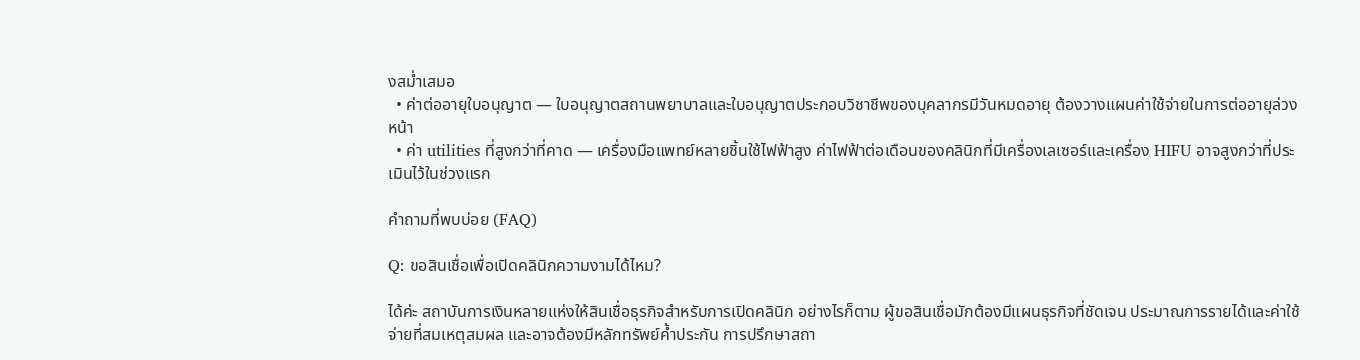งสม่ำเสมอ
  • ค่าต่ออายุใบอนุญาต — ใบอนุญาตสถานพยาบาลและใบอนุญาตประกอบวิชาชีพของบุคลากรมีวันหมดอายุ ต้องวางแผนค่าใช้จ่ายในการต่ออายุล่วงหน้า
  • ค่า utilities ที่สูงกว่าที่คาด — เครื่องมือแพทย์หลายชิ้นใช้ไฟฟ้าสูง ค่าไฟฟ้าต่อเดือนของคลินิกที่มีเครื่องเลเซอร์และเครื่อง HIFU อาจสูงกว่าที่ประเมินไว้ในช่วงแรก

คำถามที่พบบ่อย (FAQ)

Q: ขอสินเชื่อเพื่อเปิดคลินิกความงามได้ไหม?

ได้ค่ะ สถาบันการเงินหลายแห่งให้สินเชื่อธุรกิจสำหรับการเปิดคลินิก อย่างไรก็ตาม ผู้ขอสินเชื่อมักต้องมีแผนธุรกิจที่ชัดเจน ประมาณการรายได้และค่าใช้จ่ายที่สมเหตุสมผล และอาจต้องมีหลักทรัพย์ค้ำประกัน การปรึกษาสถา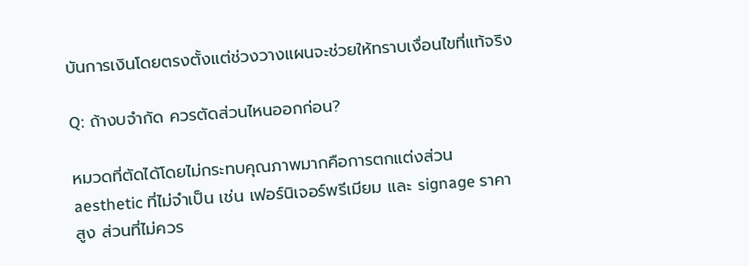บันการเงินโดยตรงตั้งแต่ช่วงวางแผนจะช่วยให้ทราบเงื่อนไขที่แท้จริง

Q: ถ้างบจำกัด ควรตัดส่วนไหนออกก่อน?

หมวดที่ตัดได้โดยไม่กระทบคุณภาพมากคือการตกแต่งส่วน aesthetic ที่ไม่จำเป็น เช่น เฟอร์นิเจอร์พรีเมียม และ signage ราคาสูง ส่วนที่ไม่ควร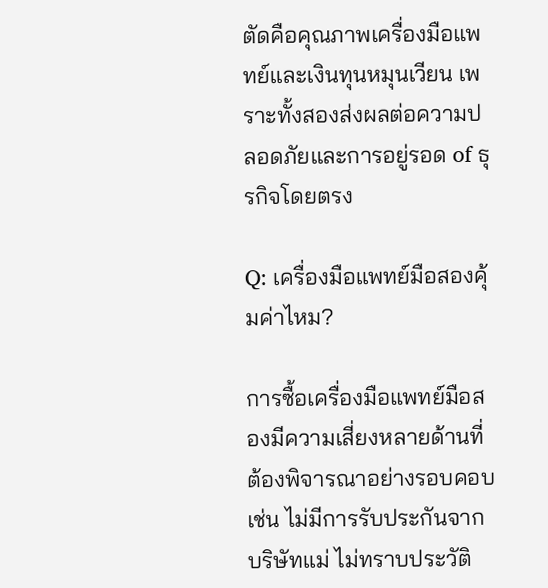ตัดคือคุณภาพเครื่องมือแพทย์และเงินทุนหมุนเวียน เพราะทั้งสองส่งผลต่อความปลอดภัยและการอยู่รอด of ธุรกิจโดยตรง

Q: เครื่องมือแพทย์มือสองคุ้มค่าไหม?

การซื้อเครื่องมือแพทย์มือสองมีความเสี่ยงหลายด้านที่ต้องพิจารณาอย่างรอบคอบ เช่น ไม่มีการรับประกันจากบริษัทแม่ ไม่ทราบประวัติ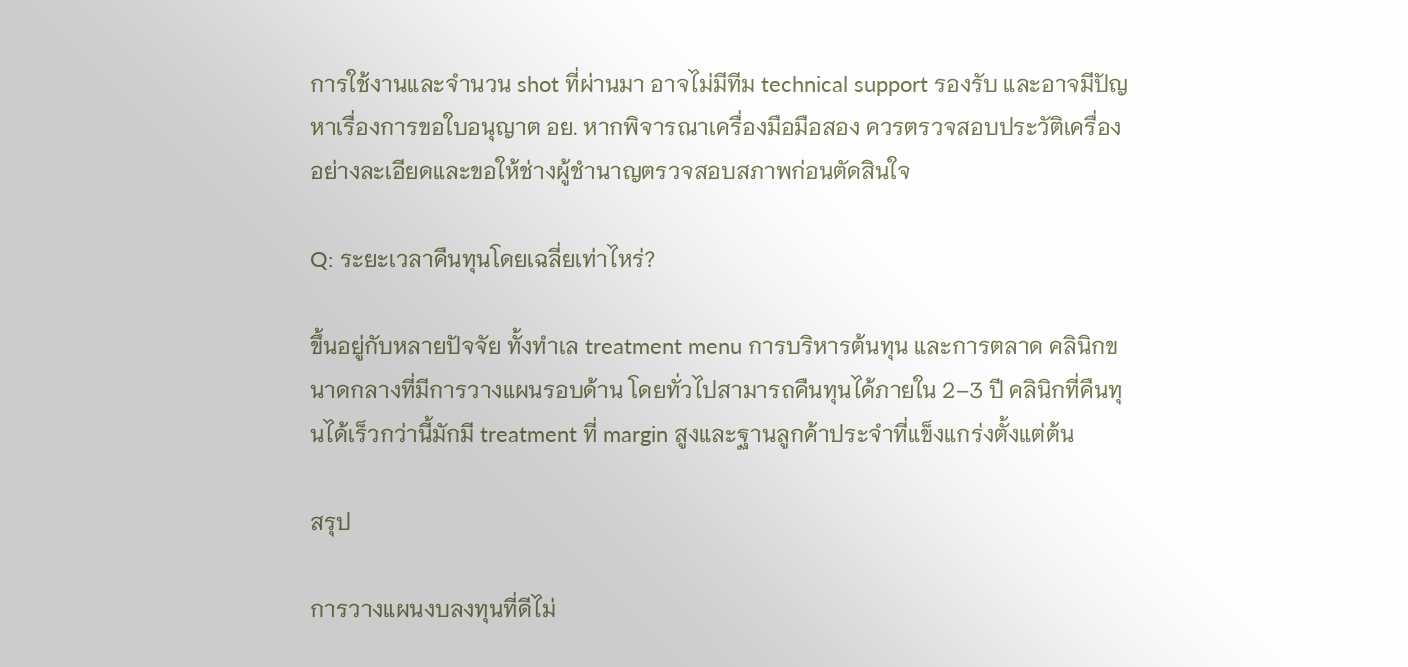การใช้งานและจำนวน shot ที่ผ่านมา อาจไม่มีทีม technical support รองรับ และอาจมีปัญหาเรื่องการขอใบอนุญาต อย. หากพิจารณาเครื่องมือมือสอง ควรตรวจสอบประวัติเครื่องอย่างละเอียดและขอให้ช่างผู้ชำนาญตรวจสอบสภาพก่อนตัดสินใจ

Q: ระยะเวลาคืนทุนโดยเฉลี่ยเท่าไหร่?

ขึ้นอยู่กับหลายปัจจัย ทั้งทำเล treatment menu การบริหารต้นทุน และการตลาด คลินิกขนาดกลางที่มีการวางแผนรอบด้าน โดยทั่วไปสามารถคืนทุนได้ภายใน 2–3 ปี คลินิกที่คืนทุนได้เร็วกว่านี้มักมี treatment ที่ margin สูงและฐานลูกค้าประจำที่แข็งแกร่งตั้งแต่ต้น

สรุป

การวางแผนงบลงทุนที่ดีไม่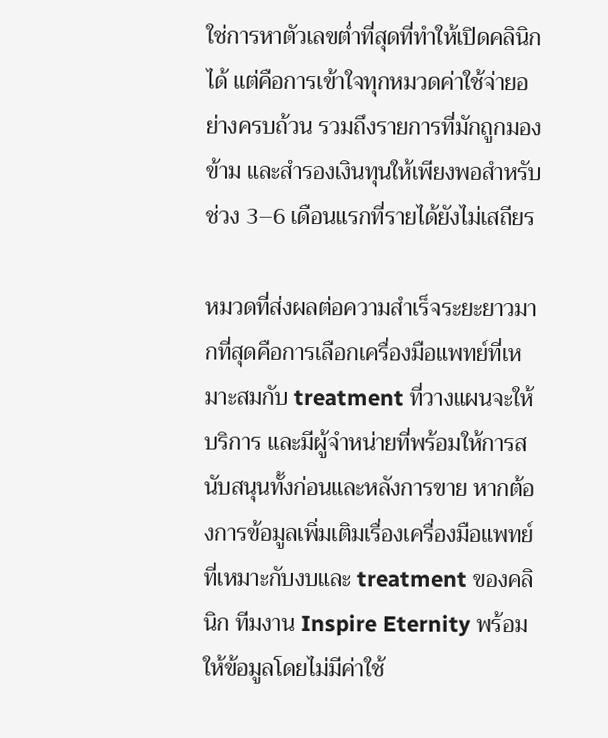ใช่การหาตัวเลขต่ำที่สุดที่ทำให้เปิดคลินิกได้ แต่คือการเข้าใจทุกหมวดค่าใช้จ่ายอย่างครบถ้วน รวมถึงรายการที่มักถูกมองข้าม และสำรองเงินทุนให้เพียงพอสำหรับช่วง 3–6 เดือนแรกที่รายได้ยังไม่เสถียร

หมวดที่ส่งผลต่อความสำเร็จระยะยาวมากที่สุดคือการเลือกเครื่องมือแพทย์ที่เหมาะสมกับ treatment ที่วางแผนจะให้บริการ และมีผู้จำหน่ายที่พร้อมให้การสนับสนุนทั้งก่อนและหลังการขาย หากต้องการข้อมูลเพิ่มเติมเรื่องเครื่องมือแพทย์ที่เหมาะกับงบและ treatment ของคลินิก ทีมงาน Inspire Eternity พร้อมให้ข้อมูลโดยไม่มีค่าใช้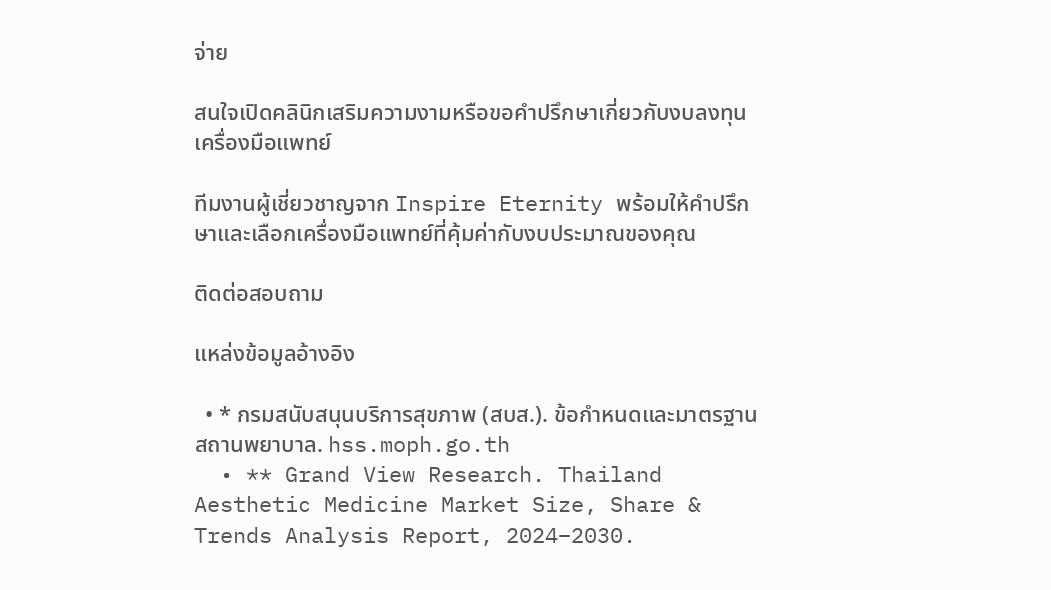จ่าย

สนใจเปิดคลินิกเสริมความงามหรือขอคำปรึกษาเกี่ยวกับงบลงทุนเครื่องมือแพทย์

ทีมงานผู้เชี่ยวชาญจาก Inspire Eternity พร้อมให้คำปรึกษาและเลือกเครื่องมือแพทย์ที่คุ้มค่ากับงบประมาณของคุณ

ติดต่อสอบถาม

แหล่งข้อมูลอ้างอิง

  • * กรมสนับสนุนบริการสุขภาพ (สบส.). ข้อกำหนดและมาตรฐานสถานพยาบาล. hss.moph.go.th
  • ** Grand View Research. Thailand Aesthetic Medicine Market Size, Share & Trends Analysis Report, 2024–2030.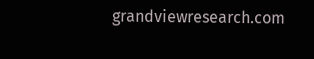grandviewresearch.com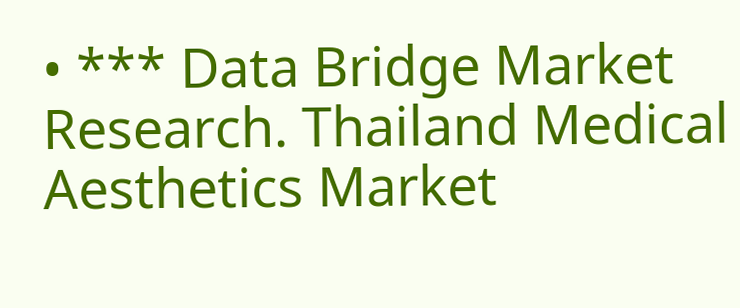• *** Data Bridge Market Research. Thailand Medical Aesthetics Market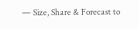— Size, Share & Forecast to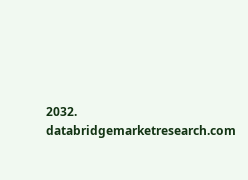2032. databridgemarketresearch.com